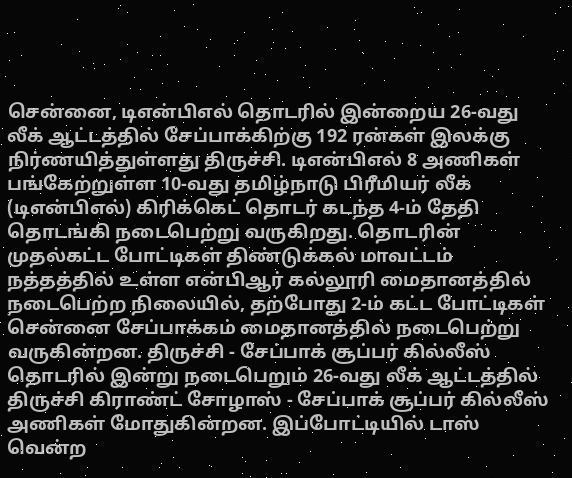சென்னை, டிஎன்பிஎல் தொடரில் இன்றைய 26-வது லீக் ஆட்டத்தில் சேப்பாக்கிற்கு 192 ரன்கள் இலக்கு நிர்ணயித்துள்ளது திருச்சி. டிஎன்பிஎல் 8 அணிகள் பங்கேற்றுள்ள 10-வது தமிழ்நாடு பிரீமியர் லீக் (டிஎன்பிஎல்) கிரிக்கெட் தொடர் கடந்த 4-ம் தேதி தொடங்கி நடைபெற்று வருகிறது. தொடரின் முதல்கட்ட போட்டிகள் திண்டுக்கல் மாவட்டம் நத்தத்தில் உள்ள என்பிஆர் கல்லூரி மைதானத்தில் நடைபெற்ற நிலையில், தற்போது 2-ம் கட்ட போட்டிகள் சென்னை சேப்பாக்கம் மைதானத்தில் நடைபெற்று வருகின்றன. திருச்சி - சேப்பாக் சூப்பர் கில்லீஸ் தொடரில் இன்று நடைபெறும் 26-வது லீக் ஆட்டத்தில் திருச்சி கிராண்ட் சோழாஸ் - சேப்பாக் சூப்பர் கில்லீஸ் அணிகள் மோதுகின்றன. இப்போட்டியில் டாஸ் வென்ற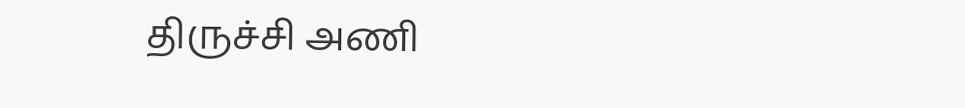திருச்சி அணி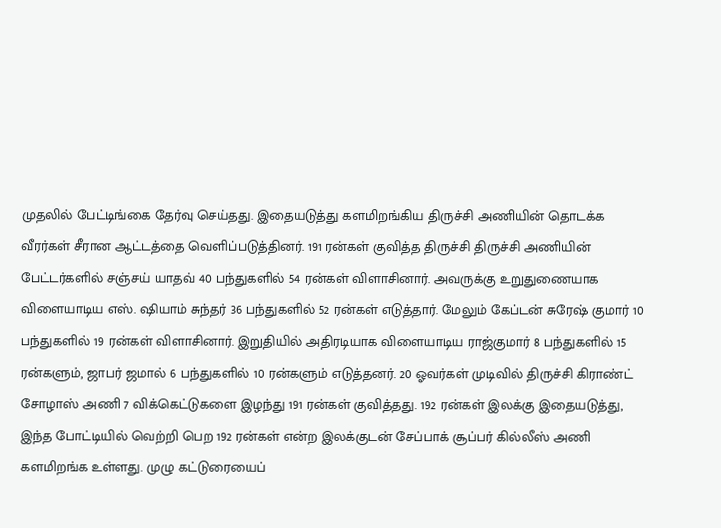முதலில் பேட்டிங்கை தேர்வு செய்தது. இதையடுத்து களமிறங்கிய திருச்சி அணியின் தொடக்க வீரர்கள் சீரான ஆட்டத்தை வெளிப்படுத்தினர். 191 ரன்கள் குவித்த திருச்சி திருச்சி அணியின் பேட்டர்களில் சஞ்சய் யாதவ் 40 பந்துகளில் 54 ரன்கள் விளாசினார். அவருக்கு உறுதுணையாக விளையாடிய எஸ். ஷியாம் சுந்தர் 36 பந்துகளில் 52 ரன்கள் எடுத்தார். மேலும் கேப்டன் சுரேஷ் குமார் 10 பந்துகளில் 19 ரன்கள் விளாசினார். இறுதியில் அதிரடியாக விளையாடிய ராஜ்குமார் 8 பந்துகளில் 15 ரன்களும், ஜாபர் ஜமால் 6 பந்துகளில் 10 ரன்களும் எடுத்தனர். 20 ஓவர்கள் முடிவில் திருச்சி கிராண்ட் சோழாஸ் அணி 7 விக்கெட்டுகளை இழந்து 191 ரன்கள் குவித்தது. 192 ரன்கள் இலக்கு இதையடுத்து, இந்த போட்டியில் வெற்றி பெற 192 ரன்கள் என்ற இலக்குடன் சேப்பாக் சூப்பர் கில்லீஸ் அணி களமிறங்க உள்ளது. முழு கட்டுரையைப்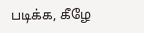படிக்க, கீழே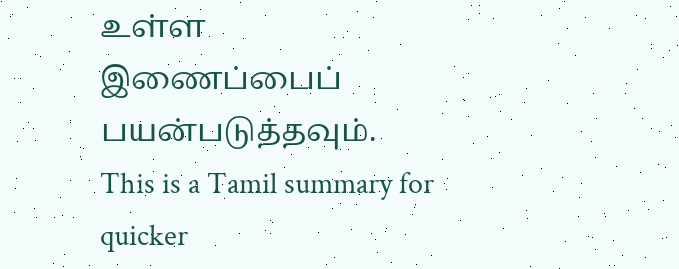உள்ள இணைப்பைப் பயன்படுத்தவும்.
This is a Tamil summary for quicker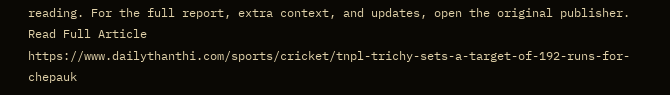reading. For the full report, extra context, and updates, open the original publisher.
Read Full Article
https://www.dailythanthi.com/sports/cricket/tnpl-trichy-sets-a-target-of-192-runs-for-chepauk